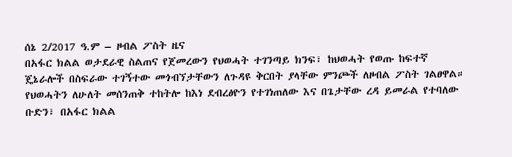ሰኔ 2/2017 ዓ.ም – ዞብል ፖስት ዜና
በአፋር ክልል ወታደራዊ ስልጠና የጀመረውን የህወሓት ተገንጣይ ክንፍ፣ ከህወሓት የወጡ ከፍተኛ ጄኔራሎች በስፍራው ተገኝተው መጎብኘታቸውን ለጉዳዩ ቅርበት ያላቸው ምንጮች ለዞብል ፖስት ገልፀዋል።
የህወሓትን ለሁለት መሰንጠቅ ተከትሎ ከእነ ደብረፅዮን የተገነጠለው እና በጌታቸው ረዳ ይመራል የተባለው ቡድን፣ በአፋር ክልል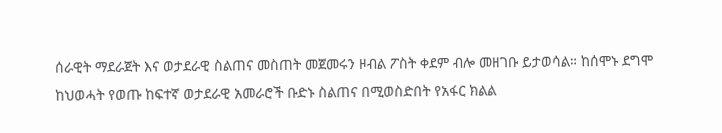ሰራዊት ማደራጀት እና ወታደራዊ ስልጠና መስጠት መጀመሩን ዞብል ፖስት ቀደም ብሎ መዘገቡ ይታወሳል። ከሰሞኑ ደግሞ ከህወሓት የወጡ ከፍተኛ ወታደራዊ አመራሮች ቡድኑ ስልጠና በሚወስድበት የአፋር ክልል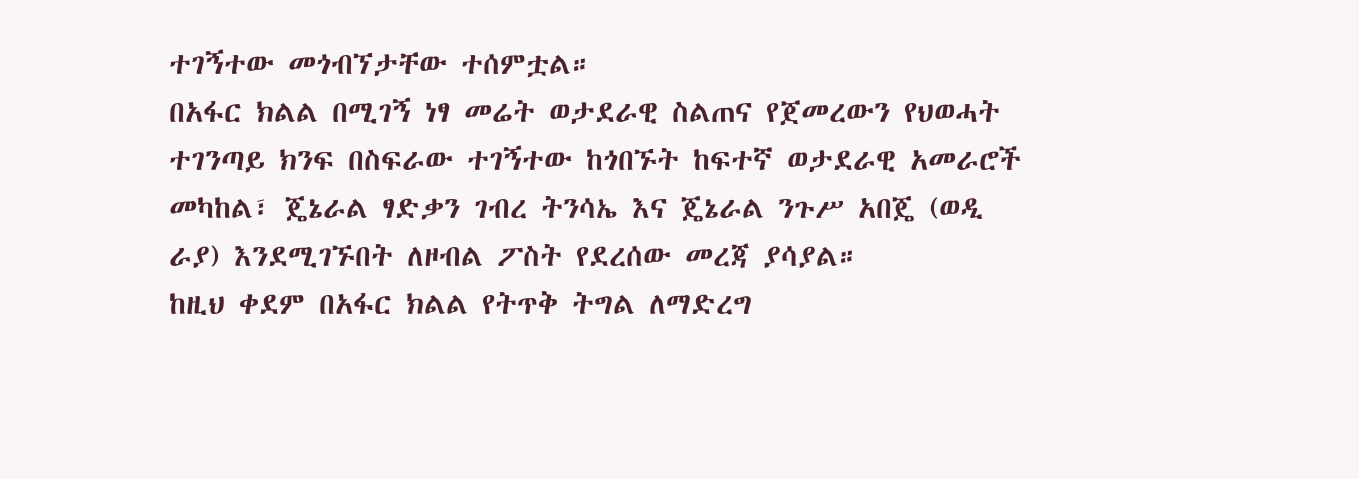ተገኝተው መጎብኘታቸው ተሰምቷል።
በአፋር ክልል በሚገኝ ነፃ መሬት ወታደራዊ ስልጠና የጀመረውን የህወሓት ተገንጣይ ክንፍ በስፍራው ተገኝተው ከጎበኙት ከፍተኛ ወታደራዊ አመራሮች መካከል፣ ጄኔራል ፃድቃን ገብረ ትንሳኤ እና ጄኔራል ንጉሥ አበጄ (ወዲ ራያ) እንደሚገኙበት ለዞብል ፖስት የደረሰው መረጃ ያሳያል።
ከዚህ ቀደም በአፋር ክልል የትጥቅ ትግል ለማድረግ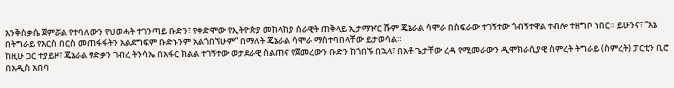እንቅስቃሴ ጀምሯል የተባለውን የህወሓት ተገንጣይ ቡድን፣ የቀድሞው የኢትዮጵያ መከላከያ ሰራዊት ጠቅላይ ኢታማዦር ሹም ጄኔራል ሳሞራ በስፍራው ተገኝተው ጎብኝተዋል ተብሎ ተዘግቦ ነበር። ይሁንና፣ “እኔ በትግራይ የእርስ በርስ መጠፋፋትን አልደግፍም ቡድኑንም አልጎበኘሁም” በማለት ጄኔራል ሳሞራ ማስተባበላቸው ይታወሳል።
ከዚሁ ጋር ተያይዞ፣ ጄኔራል ፃድቃን ገብረ ትንሳኤ በአፋር ክልል ተገኝተው ወታደራዊ ስልጠና የጀመረውን ቡድን ከጎበኙ በኋላ፣ በአቶ ጌታቸው ረዳ የሚመራውን ዲሞክራሲያዊ ስምረት ትግራይ (ስምረት) ፓርቲን ቢሮ በአዲስ አበባ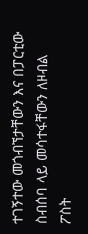ተገኝተው መጎብኘታቸውን እና በፓርቲው ስብሰባ ላይ መሳተፋቸውን ለዞብል ፖስት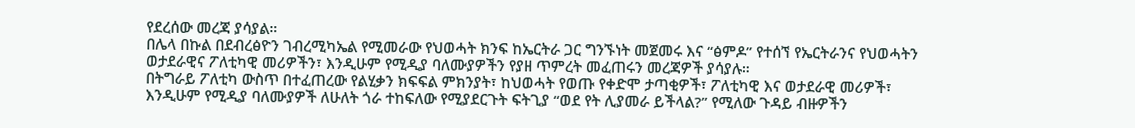የደረሰው መረጃ ያሳያል።
በሌላ በኩል በደብረፅዮን ገብረሚካኤል የሚመራው የህወሓት ክንፍ ከኤርትራ ጋር ግንኙነት መጀመሩ እና “ፅምዶ” የተሰኘ የኤርትራንና የህወሓትን ወታደራዊና ፖለቲካዊ መሪዎችን፣ እንዲሁም የሚዲያ ባለሙያዎችን የያዘ ጥምረት መፈጠሩን መረጃዎች ያሳያሉ።
በትግራይ ፖለቲካ ውስጥ በተፈጠረው የልሂቃን ክፍፍል ምክንያት፣ ከህወሓት የወጡ የቀድሞ ታጣቂዎች፣ ፖለቲካዊ እና ወታደራዊ መሪዎች፣ እንዲሁም የሚዲያ ባለሙያዎች ለሁለት ጎራ ተከፍለው የሚያደርጉት ፍትጊያ “ወደ የት ሊያመራ ይችላል?” የሚለው ጉዳይ ብዙዎችን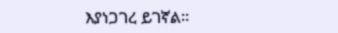እያነጋገረ ይገኛል።